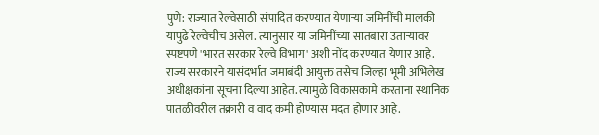पुणे: राज्यात रेल्वेसाठी संपादित करण्यात येणाऱ्या जमिनींची मालकी यापुढे रेल्वेचीच असेल. त्यानुसार या जमिनींच्या सातबारा उताऱ्यावर स्पष्टपणे 'भारत सरकार रेल्वे विभाग' अशी नोंद करण्यात येणार आहे.
राज्य सरकारने यासंदर्भात जमाबंदी आयुक्त तसेच जिल्हा भूमी अभिलेख अधीक्षकांना सूचना दिल्या आहेत. त्यामुळे विकासकामे करताना स्थानिक पातळीवरील तक्रारी व वाद कमी होण्यास मदत होणार आहे.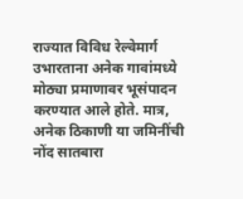राज्यात विविध रेल्वेमार्ग उभारताना अनेक गावांमध्ये मोठ्या प्रमाणावर भूसंपादन करण्यात आले होते. मात्र, अनेक ठिकाणी या जमिनींची नोंद सातबारा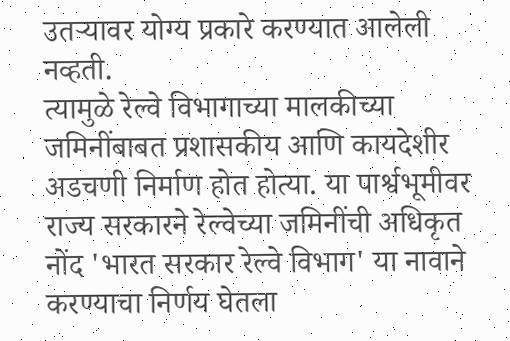उतऱ्यावर योग्य प्रकारे करण्यात आलेली नव्हती.
त्यामुळे रेल्वे विभागाच्या मालकीच्या जमिनींबाबत प्रशासकीय आणि कायदेशीर अडचणी निर्माण होत होत्या. या पार्श्वभूमीवर राज्य सरकारने रेल्वेच्या जमिनींची अधिकृत नोंद 'भारत सरकार रेल्वे विभाग' या नावाने करण्याचा निर्णय घेतला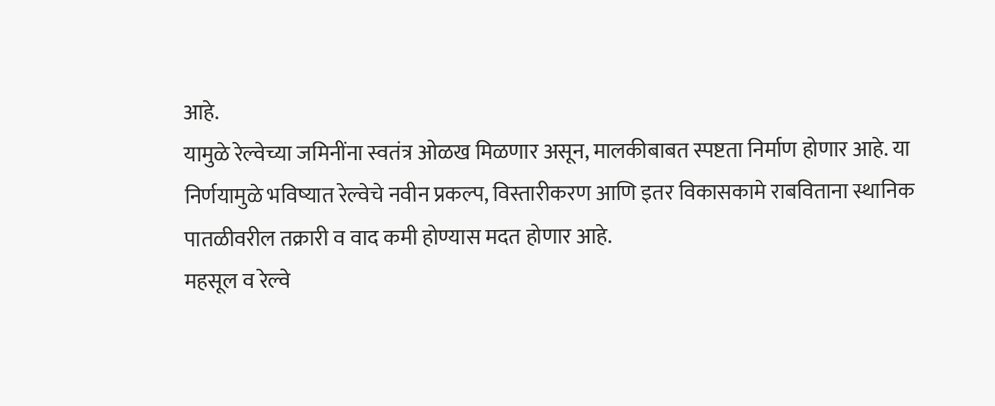आहे.
यामुळे रेल्वेच्या जमिनींना स्वतंत्र ओळख मिळणार असून, मालकीबाबत स्पष्टता निर्माण होणार आहे. या निर्णयामुळे भविष्यात रेल्वेचे नवीन प्रकल्प, विस्तारीकरण आणि इतर विकासकामे राबविताना स्थानिक पातळीवरील तक्रारी व वाद कमी होण्यास मदत होणार आहे.
महसूल व रेल्वे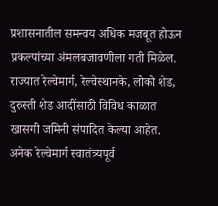प्रशासनातील समन्वय अधिक मजबूत होऊन प्रकल्पांच्या अंमलबजावणीला गती मिळेल. राज्यात रेल्वेमार्ग, रेल्वेस्थानके, लोको शेड, दुरुस्ती शेड आदींसाठी विविध काळात खासगी जमिनी संपादित केल्या आहेत.
अनेक रेल्वेमार्ग स्वातंत्र्यपूर्व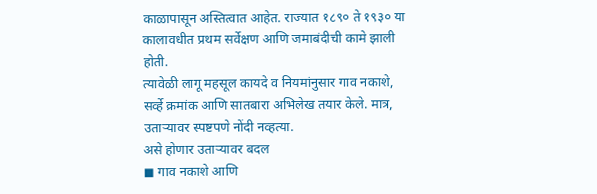काळापासून अस्तित्वात आहेत. राज्यात १८९० ते १९३० या कालावधीत प्रथम सर्वेक्षण आणि जमाबंदीची कामे झाली होती.
त्यावेळी लागू महसूल कायदे व नियमांनुसार गाव नकाशे, सर्व्हे क्रमांक आणि सातबारा अभिलेख तयार केले. मात्र, उताऱ्यावर स्पष्टपणे नोंदी नव्हत्या.
असे होणार उताऱ्यावर बदल
◼ गाव नकाशे आणि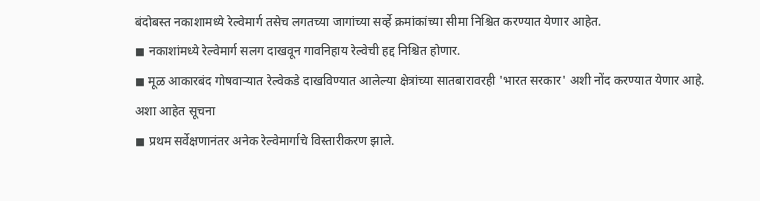बंदोबस्त नकाशामध्ये रेल्वेमार्ग तसेच लगतच्या जागांच्या सर्व्हे क्रमांकांच्या सीमा निश्चित करण्यात येणार आहेत.
◼ नकाशांमध्ये रेल्वेमार्ग सलग दाखवून गावनिहाय रेल्वेची हद्द निश्चित होणार.
◼ मूळ आकारबंद गोषवाऱ्यात रेल्वेकडे दाखविण्यात आलेल्या क्षेत्रांच्या सातबारावरही 'भारत सरकार' अशी नोंद करण्यात येणार आहे.
अशा आहेत सूचना
◼ प्रथम सर्वेक्षणानंतर अनेक रेल्वेमार्गाचे विस्तारीकरण झाले.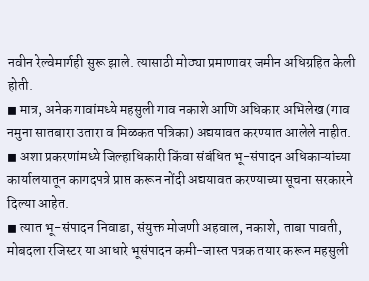नवीन रेल्वेमार्गही सुरू झाले. त्यासाठी मोठ्या प्रमाणावर जमीन अधिग्रहित केली होती.
◼ मात्र, अनेक गावांमध्ये महसुली गाव नकाशे आणि अधिकार अभिलेख (गाव नमुना सातबारा उतारा व मिळकत पत्रिका) अद्ययावत करण्यात आलेले नाहीत.
◼ अशा प्रकरणांमध्ये जिल्हाधिकारी किंवा संबंधित भू-संपादन अधिकाऱ्यांच्या कार्यालयातून कागदपत्रे प्राप्त करून नोंदी अद्ययावत करण्याच्या सूचना सरकारने दिल्या आहेत.
◼ त्यात भू-संपादन निवाडा, संयुक्त मोजणी अहवाल, नकाशे, ताबा पावती, मोबदला रजिस्टर या आधारे भूसंपादन कमी-जास्त पत्रक तयार करून महसुली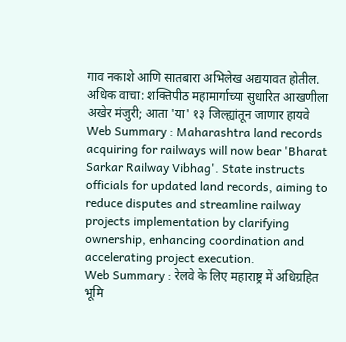गाव नकाशे आणि सातबारा अभिलेख अद्ययावत होतील.
अधिक वाचा: शक्तिपीठ महामार्गाच्या सुधारित आखणीला अखेर मंजुरी; आता 'या' १३ जिल्ह्यांतून जाणार हायवे
Web Summary : Maharashtra land records acquiring for railways will now bear 'Bharat Sarkar Railway Vibhag'. State instructs officials for updated land records, aiming to reduce disputes and streamline railway projects implementation by clarifying ownership, enhancing coordination and accelerating project execution.
Web Summary : रेलवे के लिए महाराष्ट्र में अधिग्रहित भूमि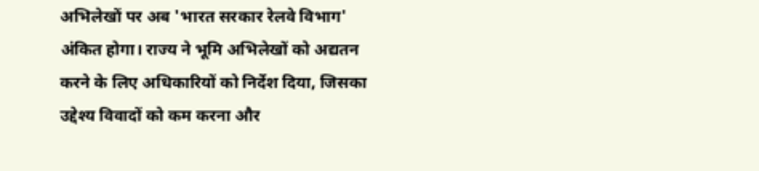अभिलेखों पर अब 'भारत सरकार रेलवे विभाग' अंकित होगा। राज्य ने भूमि अभिलेखों को अद्यतन करने के लिए अधिकारियों को निर्देश दिया, जिसका उद्देश्य विवादों को कम करना और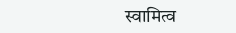स्वामित्व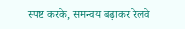स्पष्ट करके, समन्वय बढ़ाकर रेलवे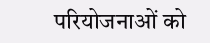परियोजनाओं को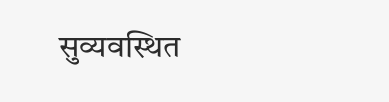सुव्यवस्थित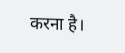करना है।